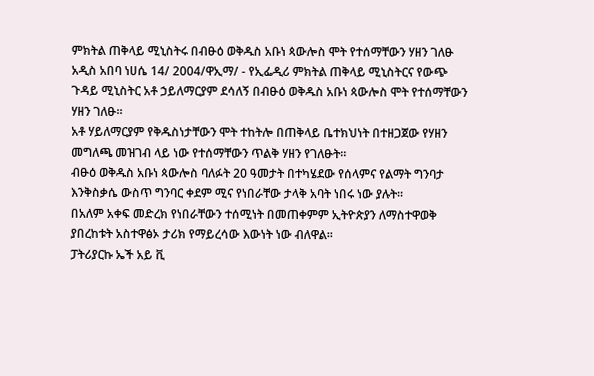ምክትል ጠቅላይ ሚኒስትሩ በብፁዕ ወቅዱስ አቡነ ጳውሎስ ሞት የተሰማቸውን ሃዘን ገለፁ
አዲስ አበባ ነሀሴ 14/ 2004/ዋኢማ/ - የኢፌዲሪ ምክትል ጠቅላይ ሚኒስትርና የውጭ ጉዳይ ሚኒስትር አቶ ኃይለማርያም ደሳለኝ በብፁዕ ወቅዱስ አቡነ ጳውሎስ ሞት የተሰማቸውን ሃዘን ገለፁ።
አቶ ሃይለማርያም የቅዱስነታቸውን ሞት ተከትሎ በጠቅላይ ቤተክህነት በተዘጋጀው የሃዘን መግለጫ መዝገብ ላይ ነው የተሰማቸውን ጥልቅ ሃዘን የገለፁት።
ብፁዕ ወቅዱስ አቡነ ጳውሎስ ባለፉት 20 ዓመታት በተካሄደው የሰላምና የልማት ግንባታ እንቅስቃሴ ውስጥ ግንባር ቀደም ሚና የነበራቸው ታላቅ አባት ነበሩ ነው ያሉት።
በአለም አቀፍ መድረክ የነበራቸውን ተሰሚነት በመጠቀምም ኢትዮጵያን ለማስተዋወቅ ያበረከቱት አስተዋፅኦ ታሪክ የማይረሳው እውነት ነው ብለዋል።
ፓትሪያርኩ ኤች አይ ቪ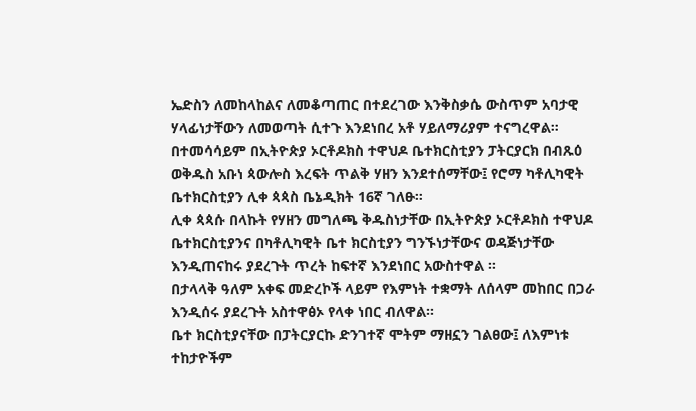ኤድስን ለመከላከልና ለመቆጣጠር በተደረገው እንቅስቃሴ ውስጥም አባታዊ ሃላፊነታቸውን ለመወጣት ሲተጉ እንደነበረ አቶ ሃይለማሪያም ተናግረዋል።
በተመሳሳይም በኢትዮጵያ ኦርቶዶክስ ተዋህዶ ቤተክርስቲያን ፓትርያርክ በብጹዕ ወቅዱስ አቡነ ጳውሎስ እረፍት ጥልቅ ሃዘን እንደተሰማቸው፤ የሮማ ካቶሊካዊት ቤተክርስቲያን ሊቀ ጳጳስ ቤኔዲክት 16ኛ ገለፁ።
ሊቀ ጳጳሱ በላኩት የሃዘን መግለጫ ቅዱስነታቸው በኢትዮጵያ ኦርቶዶክስ ተዋህዶ ቤተክርስቲያንና በካቶሊካዊት ቤተ ክርስቲያን ግንኙነታቸውና ወዳጅነታቸው እንዲጠናከሩ ያደረጉት ጥረት ከፍተኛ እንደነበር አውስተዋል ።
በታላላቅ ዓለም አቀፍ መድረኮች ላይም የእምነት ተቋማት ለሰላም መከበር በጋራ እንዲሰሩ ያደረጉት አስተዋፅኦ የላቀ ነበር ብለዋል።
ቤተ ክርስቲያናቸው በፓትርያርኩ ድንገተኛ ሞትም ማዘኗን ገልፀው፤ ለእምነቱ ተከታዮችም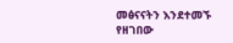መፅናናትን እንደተመኙ የዘገበው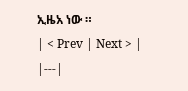ኢዜአ ነው ።
| < Prev | Next > |
|---|